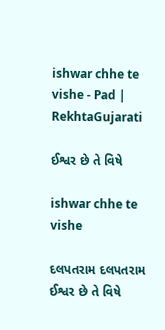ishwar chhe te vishe - Pad | RekhtaGujarati

ઈશ્વર છે તે વિષે

ishwar chhe te vishe

દલપતરામ દલપતરામ
ઈશ્વર છે તે વિષે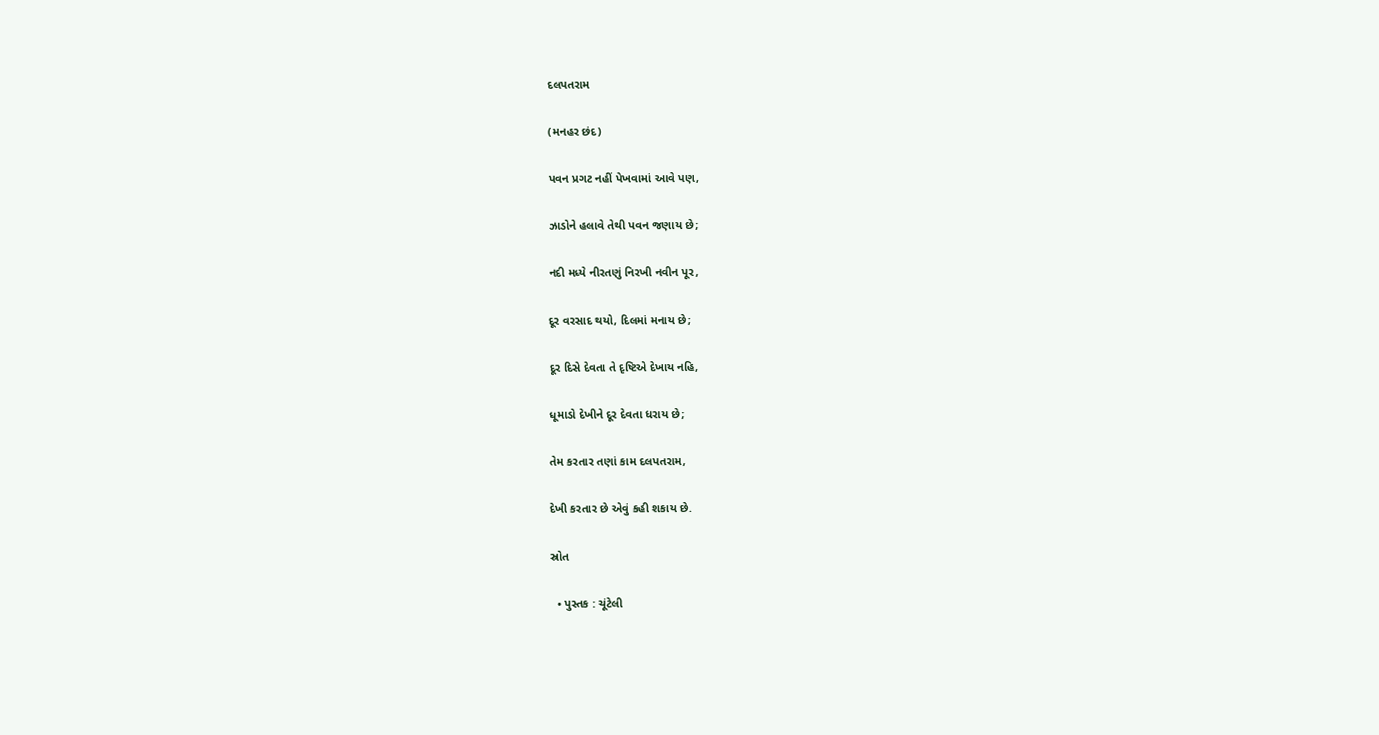દલપતરામ

(મનહર છંદ)

પવન પ્રગટ નહીં પેખવામાં આવે પણ,

ઝાડોને હલાવે તેથી પવન જણાય છે;

નદી મધ્યે નીરતણું નિરખી નવીન પૂર,

દૂર વરસાદ થયો, દિલમાં મનાય છે;

દૂર દિસે દેવતા તે દૃષ્ટિએ દેખાય નહિ,

ધૂમાડો દેખીને દૂર દેવતા ધરાય છે;

તેમ કરતાર તણાં કામ દલપતરામ,

દેખી કરતાર છે એવું કહી શકાય છે.

સ્રોત

  • પુસ્તક : ચૂંટેલી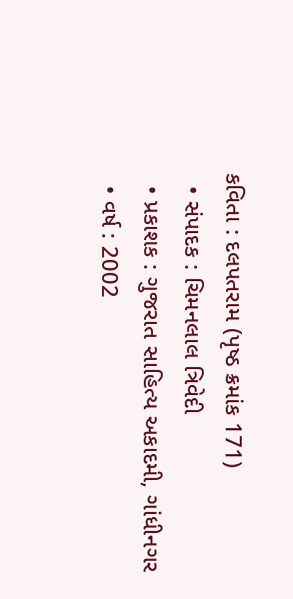કવિતા : દલપતરામ (પૃષ્ઠ ક્રમાંક 171)
  • સંપાદક : ચિમનલાલ ત્રિવેદી
  • પ્રકાશક : ગુજરાત સાહિત્ય અકાદમી, ગાંધીનગર
  • વર્ષ : 2002